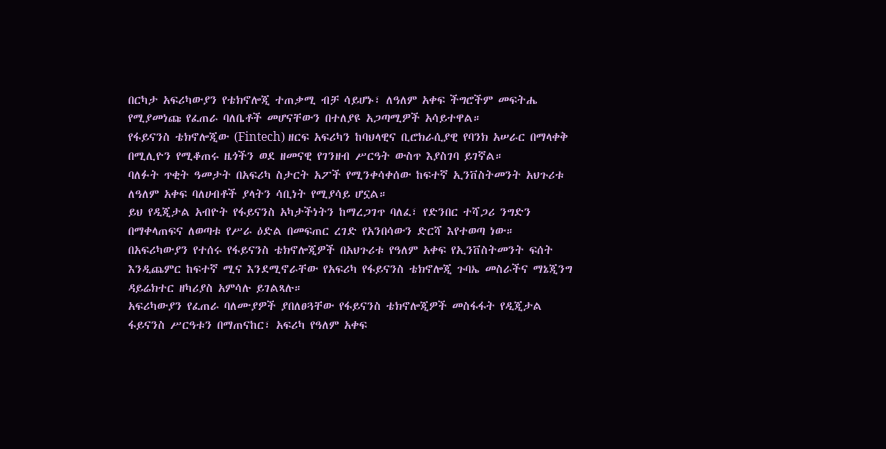በርካታ አፍሪካውያን የቴክኖሎጂ ተጠቃሚ ብቻ ሳይሆኑ፣ ለዓለም አቀፍ ችግሮችም መፍትሔ የሚያመነጩ የፈጠራ ባለቤቶች መሆናቸውን በተለያዩ አጋጣሚዎች አሳይተዋል።
የፋይናንስ ቴክኖሎጂው (Fintech) ዘርፍ አፍሪካን ከባህላዊና ቢሮክራሲያዊ የባንክ አሠራር በማላቀቅ በሚሊዮን የሚቆጠሩ ዜጎችን ወደ ዘመናዊ የገንዘብ ሥርዓት ውስጥ እያስገባ ይገኛል።
ባለፉት ጥቂት ዓመታት በአፍሪካ ስታርት አፖች የሚንቀሳቀሰው ከፍተኛ ኢንቨስትመንት አህጉሪቱ ለዓለም አቀፍ ባለሀብቶች ያላትን ሳቢነት የሚያሳይ ሆኗል።
ይህ የዲጂታል አብዮት የፋይናንስ አካታችነትን ከማረጋገጥ ባለፈ፣ የድንበር ተሻጋሪ ንግድን በማቀላጠፍና ለወጣቱ የሥራ ዕድል በመፍጠር ረገድ የአንበሳውን ድርሻ እየተወጣ ነው።
በአፍሪካውያን የተሰሩ የፋይናንስ ቴክኖሎጂዎች በአህጉሪቱ የዓለም አቀፍ የኢንቨስትመንት ፍሰት እንዲጨምር ከፍተኛ ሚና እንደሚኖራቸው የአፍሪካ የፋይናንስ ቴክኖሎጂ ጉባኤ መስራችና ማኔጂንግ ዳይሬክተር ዘካሪያስ አምሳሉ ይገልጻሉ።
አፍሪካውያን የፈጠራ ባለሙያዎች ያበለፀጓቸው የፋይናንስ ቴክኖሎጂዎች መስፋፋት የዲጂታል ፋይናንስ ሥርዓቱን በማጠናከር፣ አፍሪካ የዓለም አቀፍ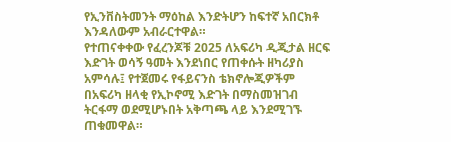የኢንቨስትመንት ማዕከል እንድትሆን ከፍተኛ አበርክቶ እንዳለውም አብራርተዋል።
የተጠናቀቀው የፈረንጆቹ 2025 ለአፍሪካ ዲጂታል ዘርፍ እድገት ወሳኝ ዓመት እንደነበር የጠቀሱት ዘካሪያስ አምሳሉ፤ የተጀመሩ የፋይናንስ ቴክኖሎጂዎችም በአፍሪካ ዘላቂ የኢኮኖሚ እድገት በማስመዝገብ ትርፋማ ወደሚሆኑበት አቅጣጫ ላይ እንደሚገኙ ጠቁመዋል።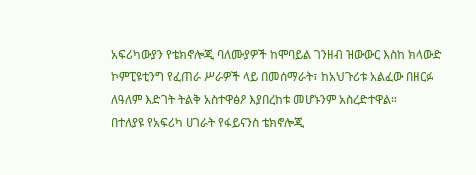አፍሪካውያን የቴክኖሎጂ ባለሙያዎች ከሞባይል ገንዘብ ዝውውር እስከ ክላውድ ኮምፒዩቲንግ የፈጠራ ሥራዎች ላይ በመሰማራት፣ ከአህጉሪቱ አልፈው በዘርፉ ለዓለም እድገት ትልቅ አስተዋፅዖ እያበረከቱ መሆኑንም አስረድተዋል።
በተለያዩ የአፍሪካ ሀገራት የፋይናንስ ቴክኖሎጂ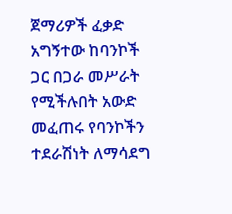ጀማሪዎች ፈቃድ አግኝተው ከባንኮች ጋር በጋራ መሥራት የሚችሉበት አውድ መፈጠሩ የባንኮችን ተደራሽነት ለማሳደግ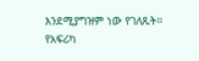እንደሚያግዝም ነው የገለጹት።
የአፍሪካ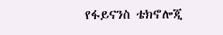የፋይናንስ ቴክኖሎጂ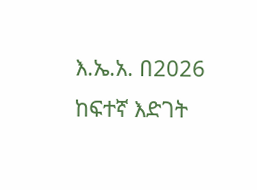እ.ኤ.አ. በ2026 ከፍተኛ እድገት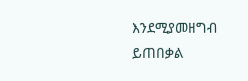እንደሚያመዘግብ ይጠበቃል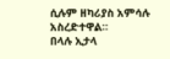ሲሉም ዘካሪያስ አምሳሉ አስረድተዋል።
በላሉ ኢታላ